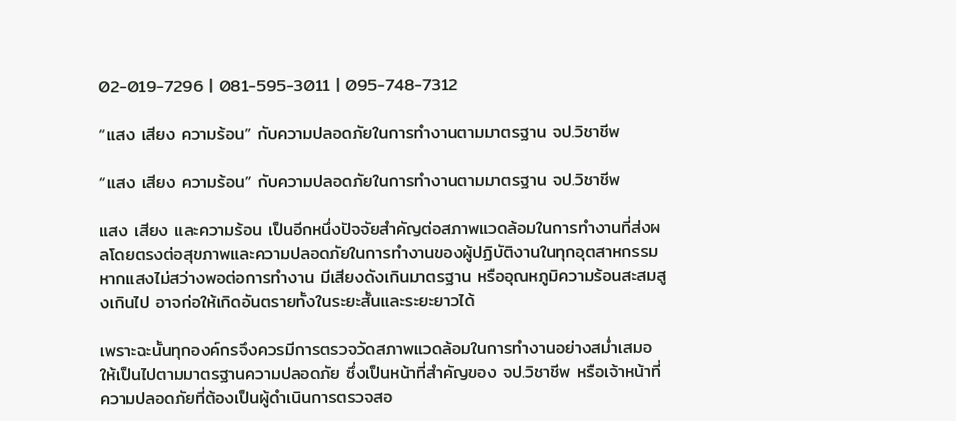02-019-7296 | 081-595-3011 | 095-748-7312

“แสง เสียง ความร้อน” กับความปลอดภัยในการทำงานตามมาตรฐาน จป.วิชาชีพ

“แสง เสียง ความร้อน” กับความปลอดภัยในการทำงานตามมาตรฐาน จป.วิชาชีพ

แสง เสียง และความร้อน เป็นอีกหนึ่งปัจจัยสำคัญต่อสภาพแวดล้อมในการทำงานที่ส่งผลโดยตรงต่อสุขภาพและความปลอดภัยในการทำงานของผู้ปฏิบัติงานในทุกอุตสาหกรรม หากแสงไม่สว่างพอต่อการทำงาน มีเสียงดังเกินมาตรฐาน หรืออุณหภูมิความร้อนสะสมสูงเกินไป อาจก่อให้เกิดอันตรายทั้งในระยะสั้นและระยะยาวได้

เพราะฉะนั้นทุกองค์กรจึงควรมีการตรวจวัดสภาพแวดล้อมในการทำงานอย่างสม่ำเสมอให้เป็นไปตามมาตรฐานความปลอดภัย ซึ่งเป็นหน้าที่สำคัญของ จป.วิชาชีพ หรือเจ้าหน้าที่ความปลอดภัยที่ต้องเป็นผู้ดำเนินการตรวจสอ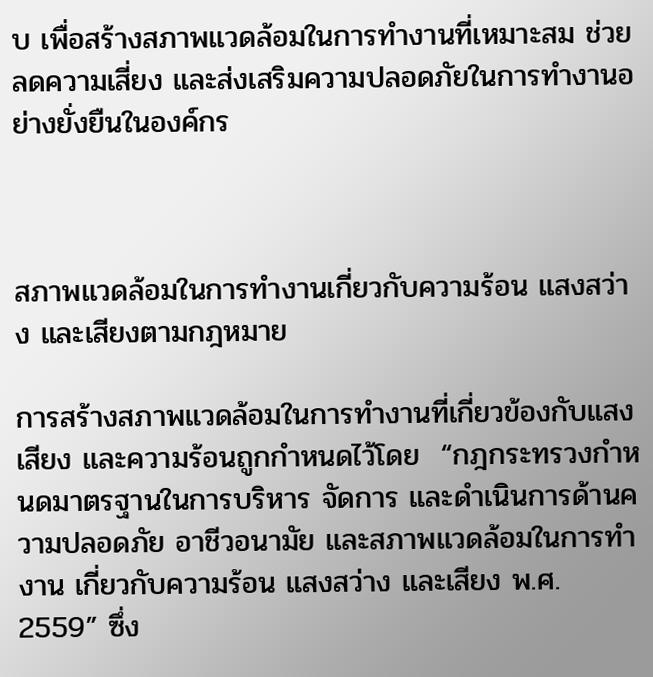บ เพื่อสร้างสภาพแวดล้อมในการทำงานที่เหมาะสม ช่วยลดความเสี่ยง และส่งเสริมความปลอดภัยในการทำงานอย่างยั่งยืนในองค์กร



สภาพแวดล้อมในการทำงานเกี่ยวกับความร้อน แสงสว่าง และเสียงตามกฎหมาย

การสร้างสภาพแวดล้อมในการทำงานที่เกี่ยวข้องกับแสง เสียง และความร้อนถูกกำหนดไว้โดย  “กฎกระทรวงกำหนดมาตรฐานในการบริหาร จัดการ และดำเนินการด้านความปลอดภัย อาชีวอนามัย และสภาพแวดล้อมในการทำงาน เกี่ยวกับความร้อน แสงสว่าง และเสียง พ.ศ. 2559” ซึ่ง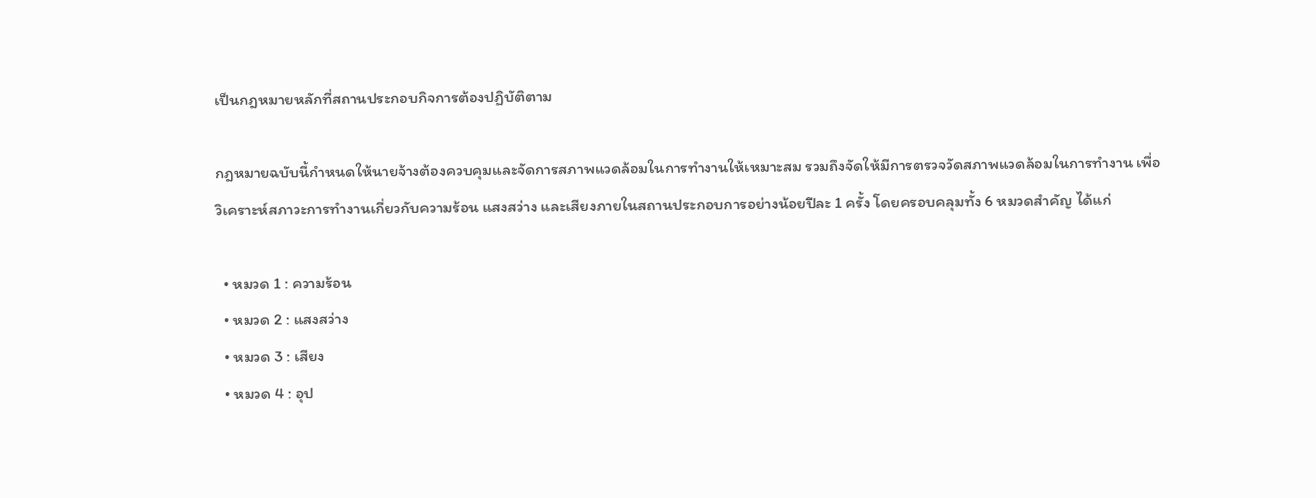เป็นกฎหมายหลักที่สถานประกอบกิจการต้องปฏิบัติตาม

กฎหมายฉบับนี้กำหนดให้นายจ้างต้องควบคุมและจัดการสภาพแวดล้อมในการทำงานให้เหมาะสม รวมถึงจัดให้มีการตรวจวัดสภาพแวดล้อมในการทำงาน เพื่อวิเคราะห์สภาวะการทำงานเกี่ยวกับความร้อน แสงสว่าง และเสียงภายในสถานประกอบการอย่างน้อยปีละ 1 ครั้ง โดยครอบคลุมทั้ง 6 หมวดสำคัญ ได้แก่

  • หมวด 1 : ความร้อน
  • หมวด 2 : แสงสว่าง
  • หมวด 3 : เสียง
  • หมวด 4 : อุป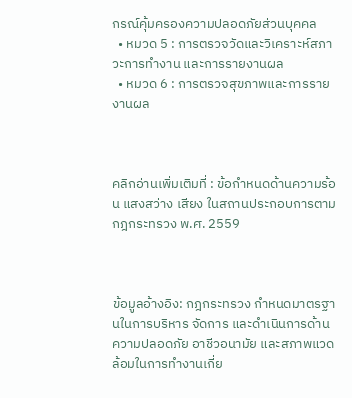กรณ์คุ้มครองความปลอดภัยส่วนบุคคล
  • หมวด 5 : การตรวจวัดและวิเคราะห์สภาวะการทำงาน และการรายงานผล
  • หมวด 6 : การตรวจสุขภาพและการรายงานผล



คลิกอ่านเพิ่มเติมที่ : ข้อกำหนดด้านความร้อน แสงสว่าง เสียง ในสถานประกอบการตามกฎกระทรวง พ.ศ. 2559



ข้อมูลอ้างอิง: กฎกระทรวง กําหนดมาตรฐานในการบริหาร จัดการ และดําเนินการด้านความปลอดภัย อาชีวอนามัย และสภาพแวดล้อมในการทำงานเกี่ย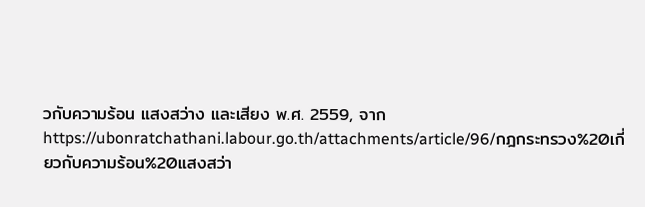วกับความร้อน แสงสว่าง และเสียง พ.ศ. 2559, จาก https://ubonratchathani.labour.go.th/attachments/article/96/กฎกระทรวง%20เกี่ยวกับความร้อน%20แสงสว่า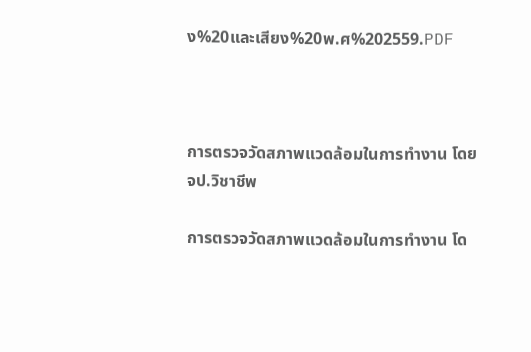ง%20และเสียง%20พ.ศ%202559.PDF



การตรวจวัดสภาพแวดล้อมในการทำงาน โดย จป.วิชาชีพ

การตรวจวัดสภาพแวดล้อมในการทำงาน โด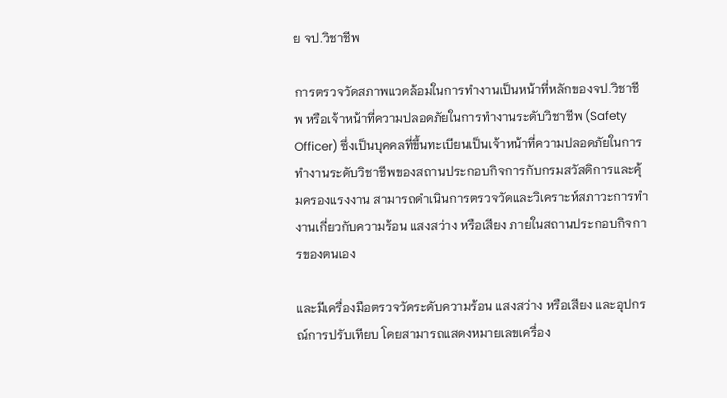ย จป.วิชาชีพ

การตรวจวัดสภาพแวดล้อมในการทำงานเป็นหน้าที่หลักของจป.วิชาชีพ หรือเจ้าหน้าที่ความปลอดภัยในการทำงานระดับวิชาชีพ (Safety Officer) ซึ่งเป็นบุคคลที่ขึ้นทะเบียนเป็นเจ้าหน้าที่ความปลอดภัยในการทำงานระดับวิชาชีพของสถานประกอบกิจการกับกรมสวัสดิการและคุ้มครองแรงงาน สามารถดําเนินการตรวจวัดและวิเคราะห์สภาวะการทำงานเกี่ยวกับความร้อน แสงสว่าง หรือเสียง ภายในสถานประกอบกิจการของตนเอง

และมีเครื่องมือตรวจวัดระดับความร้อน แสงสว่าง หรือเสียง และอุปกรณ์การปรับเทียบ โดยสามารถแสดงหมายเลขเครื่อง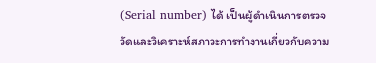(Serial number) ได้ เป็นผู้ดำเนินการตรวจวัดและวิเคราะห์สภาวะการทำงานเกี่ยวกับความ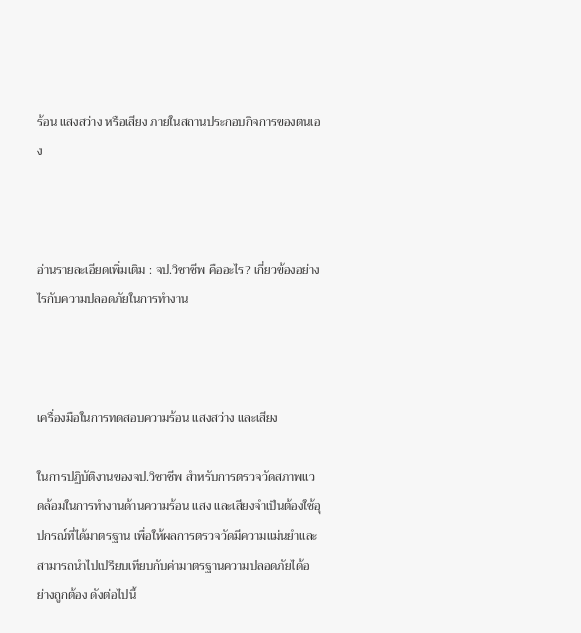ร้อน แสงสว่าง หรือเสียง ภายในสถานประกอบกิจการของตนเอง



อ่านรายละเอียดเพิ่มเติม : จป.วิชาชีพ คืออะไร? เกี่ยวข้องอย่างไรกับความปลอดภัยในการทำงาน



เครื่องมือในการทดสอบความร้อน แสงสว่าง และเสียง

ในการปฏิบัติงานของจป.วิชาชีพ สำหรับการตรวจวัดสภาพแวดล้อมในการทำงานด้านความร้อน แสง และเสียงจำเป็นต้องใช้อุปกรณ์ที่ได้มาตรฐาน เพื่อให้ผลการตรวจวัดมีความแม่นยำและสามารถนำไปเปรียบเทียบกับค่ามาตรฐานความปลอดภัยได้อย่างถูกต้อง ดังต่อไปนี้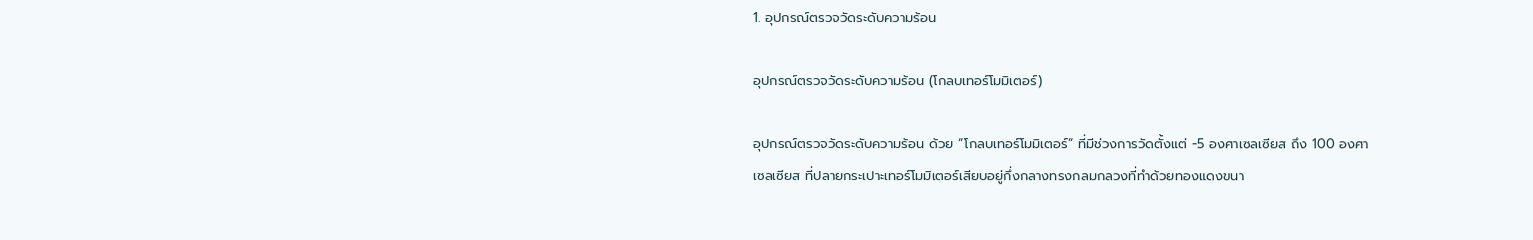1. อุปกรณ์ตรวจวัดระดับความร้อน

อุปกรณ์ตรวจวัดระดับความร้อน (โกลบเทอร์โมมิเตอร์)

อุปกรณ์ตรวจวัดระดับความร้อน ด้วย “โกลบเทอร์โมมิเตอร์” ที่มีช่วงการวัดตั้งแต่ -5 องศาเซลเซียส ถึง 100 องศาเซลเซียส ที่ปลายกระเปาะเทอร์โมมิเตอร์เสียบอยู่กึ่งกลางทรงกลมกลวงที่ทำด้วยทองแดงขนา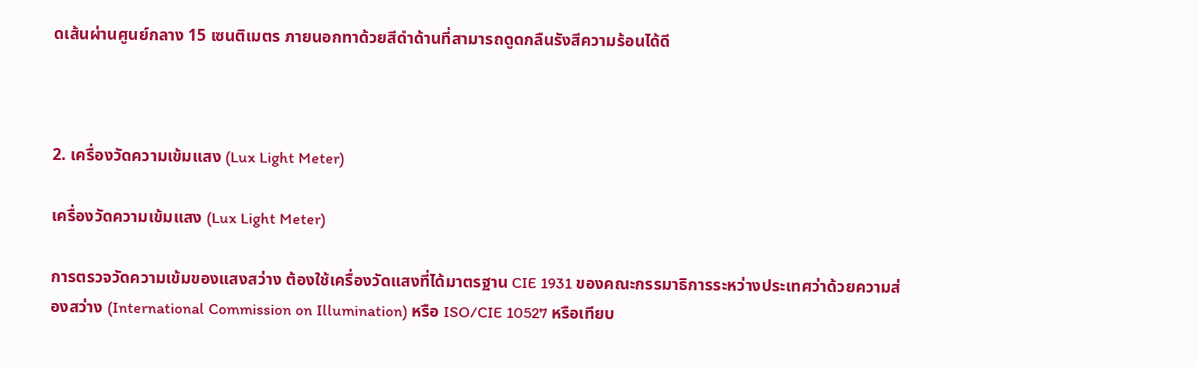ดเส้นผ่านศูนย์กลาง 15 เซนติเมตร ภายนอกทาด้วยสีดำด้านที่สามารถดูดกลืนรังสีความร้อนได้ดี



2. เครื่องวัดความเข้มแสง (Lux Light Meter)

เครื่องวัดความเข้มแสง (Lux Light Meter)

การตรวจวัดความเข้มของแสงสว่าง ต้องใช้เครื่องวัดแสงที่ได้มาตรฐาน CIE 1931 ของคณะกรรมาธิการระหว่างประเทศว่าด้วยความส่องสว่าง (International Commission on Illumination) หรือ ISO/CIE 10527 หรือเทียบ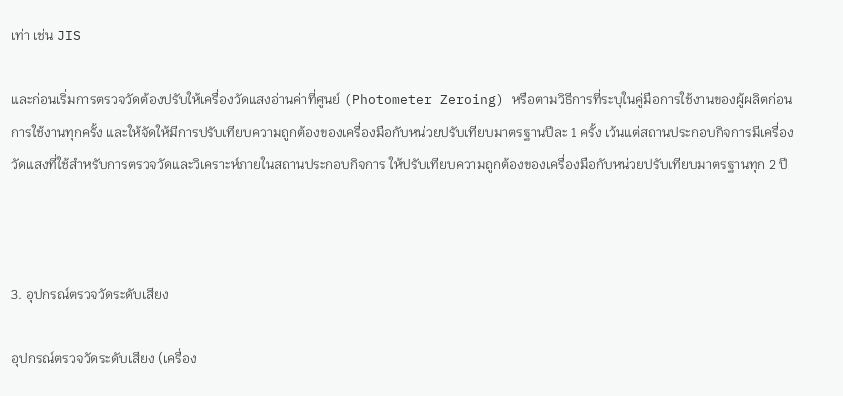เท่า เช่น JIS

และก่อนเริ่มการตรวจวัดต้องปรับให้เครื่องวัดแสงอ่านค่าที่ศูนย์ (Photometer Zeroing) หรือตามวิธีการที่ระบุในคู่มือการใช้งานของผู้ผลิตก่อนการใช้งานทุกครั้ง และให้จัดให้มีการปรับเทียบความถูกต้องของเครื่องมือกับหน่วยปรับเทียบมาตรฐานปีละ 1 ครั้ง เว้นแต่สถานประกอบกิจการมีเครื่องวัดแสงที่ใช้สำหรับการตรวจวัดและวิเคราะห์ภายในสถานประกอบกิจการ ให้ปรับเทียบความถูกต้องของเครื่องมือกับหน่วยปรับเทียบมาตรฐานทุก 2 ปี



3. อุปกรณ์ตรวจวัดระดับเสียง

อุปกรณ์ตรวจวัดระดับเสียง (เครื่อง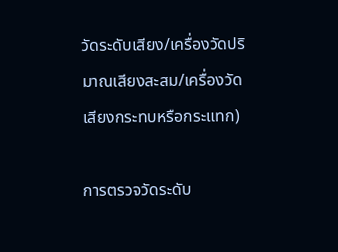วัดระดับเสียง/เครื่องวัดปริมาณเสียงสะสม/เครื่องวัดเสียงกระทบหรือกระแทก)

การตรวจวัดระดับ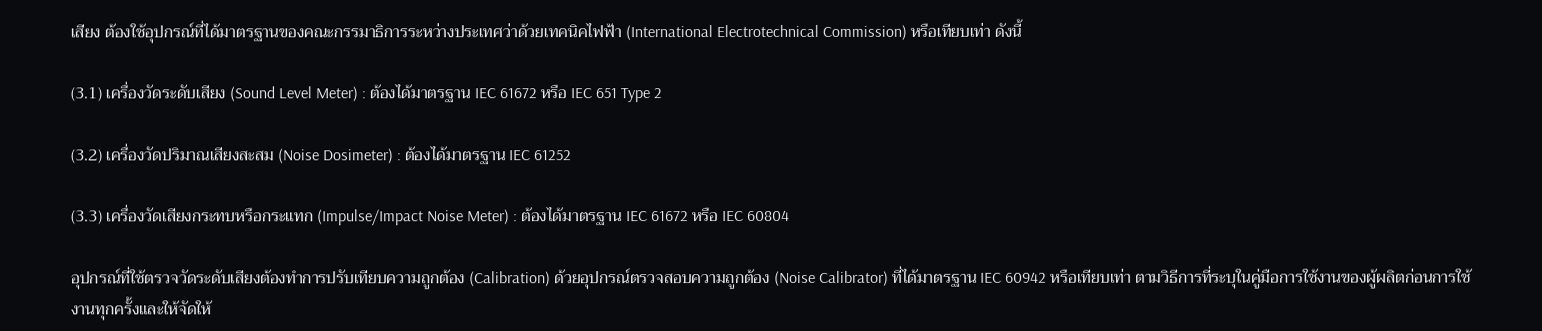เสียง ต้องใช้อุปกรณ์ที่ได้มาตรฐานของคณะกรรมาธิการระหว่างประเทศว่าด้วยเทคนิคไฟฟ้า (International Electrotechnical Commission) หรือเทียบเท่า ดังนี้

(3.1) เครื่องวัดระดับเสียง (Sound Level Meter) : ต้องได้มาตรฐาน IEC 61672 หรือ IEC 651 Type 2

(3.2) เครื่องวัดปริมาณเสียงสะสม (Noise Dosimeter) : ต้องได้มาตรฐาน IEC 61252

(3.3) เครื่องวัดเสียงกระทบหรือกระแทก (Impulse/Impact Noise Meter) : ต้องได้มาตรฐาน IEC 61672 หรือ IEC 60804

อุปกรณ์ที่ใช้ตรวจวัดระดับเสียงต้องทําการปรับเทียบความถูกต้อง (Calibration) ด้วยอุปกรณ์ตรวจสอบความถูกต้อง (Noise Calibrator) ที่ได้มาตรฐาน IEC 60942 หรือเทียบเท่า ตามวิธีการที่ระบุในคู่มือการใช้งานของผู้ผลิตก่อนการใช้งานทุกครั้งและให้จัดให้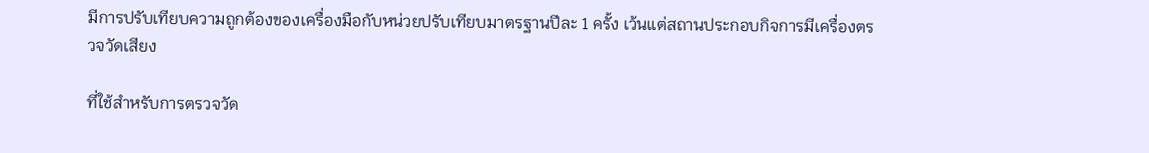มีการปรับเทียบความถูกต้องของเครื่องมือกับหน่วยปรับเทียบมาตรฐานปีละ 1 ครั้ง เว้นแต่สถานประกอบกิจการมีเครื่องตรวจวัดเสียง

ที่ใช้สําหรับการตรวจวัด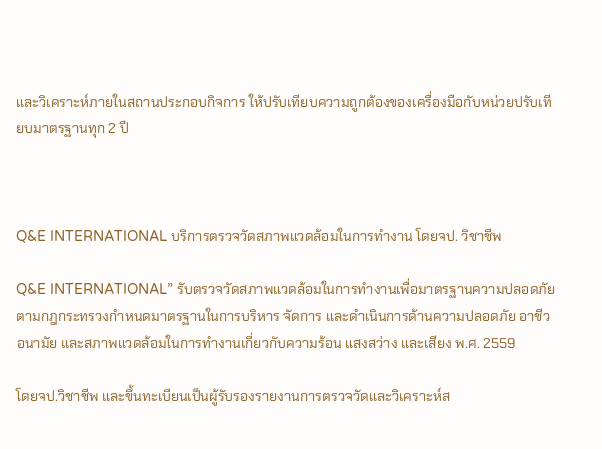และวิเคราะห์ภายในสถานประกอบกิจการ ให้ปรับเทียบความถูกต้องของเครื่องมือกับหน่วยปรับเทียบมาตรฐานทุก 2 ปี



Q&E INTERNATIONAL บริการตรวจวัดสภาพแวดล้อมในการทำงาน โดยจป. วิชาชีพ

Q&E INTERNATIONAL” รับตรวจวัดสภาพแวดล้อมในการทำงานเพื่อมาตรฐานความปลอดภัย ตามกฎกระทรวงกำหนดมาตรฐานในการบริหาร จัดการ และดำเนินการด้านความปลอดภัย อาชีวอนามัย และสภาพแวดล้อมในการทำงานเกี่ยวกับความร้อน แสงสว่าง และเสียง พ.ศ. 2559

โดยจป.วิชาชีพ และขึ้นทะเบียนเป็นผู้รับรองรายงานการตรวจวัดและวิเคราะห์ส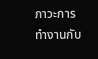ภาวะการทำงานกับ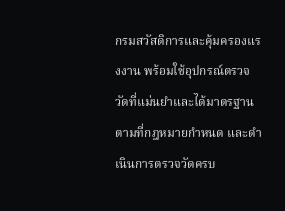กรมสวัสดิการและคุ้มครองแรงงาน พร้อมใช้อุปกรณ์ตรวจวัดที่แม่นยำและได้มาตรฐานตามที่กฎหมายกำหนด และดำเนินการตรวจวัดครบ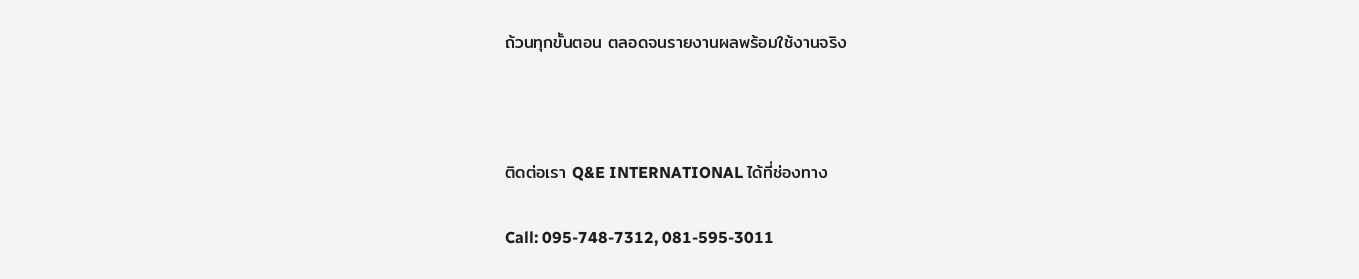ถ้วนทุกขั้นตอน ตลอดจนรายงานผลพร้อมใช้งานจริง



ติดต่อเรา Q&E INTERNATIONAL ได้ที่ช่องทาง

Call: 095-748-7312, 081-595-3011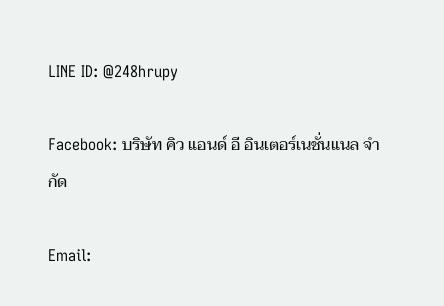LINE ID: @248hrupy

Facebook: บริษัท คิว แอนด์ อี อินเตอร์เนชั่นแนล จำกัด

Email: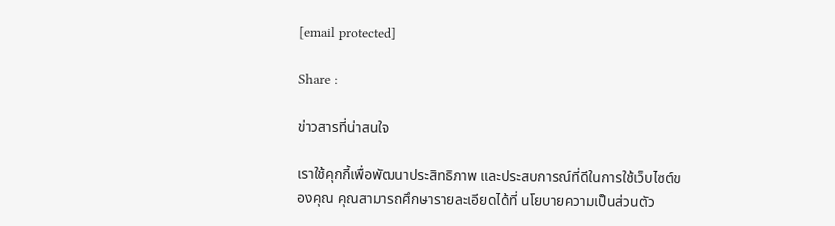[email protected]

Share :

ข่าวสารที่น่าสนใจ

เราใช้คุกกี้เพื่อพัฒนาประสิทธิภาพ และประสบการณ์ที่ดีในการใช้เว็บไซต์ของคุณ คุณสามารถศึกษารายละเอียดได้ที่ นโยบายความเป็นส่วนตัว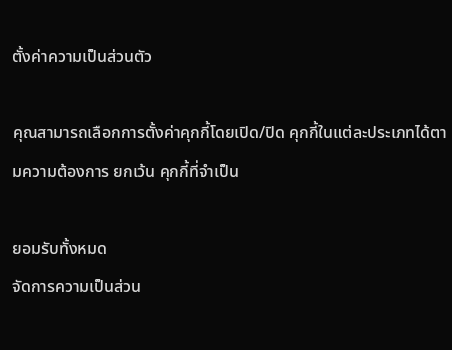ตั้งค่าความเป็นส่วนตัว

คุณสามารถเลือกการตั้งค่าคุกกี้โดยเปิด/ปิด คุกกี้ในแต่ละประเภทได้ตามความต้องการ ยกเว้น คุกกี้ที่จำเป็น

ยอมรับทั้งหมด
จัดการความเป็นส่วน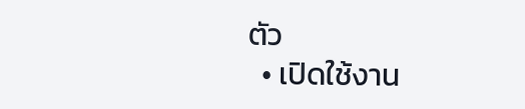ตัว
  • เปิดใช้งาน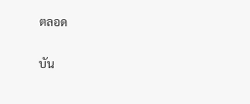ตลอด

บัน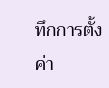ทึกการตั้งค่า